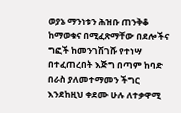ወያኔ ማንነቱን ሕዝቡ ጠንቅቆ ከማወቁና በሚፈጽማቸው በደሎችና ግፎች ከመንገሽገሹ የተነሣ በተፈጠረበት እጅግ በጣም ከባድ በራስ ያለመተማመን ችግር እንደከዚህ ቀደሙ ሁሉ ለተቃዋሚ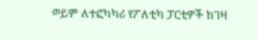ወይም ለተፎካካሪ የፖለቲካ ፓርቲዎች ከገዛ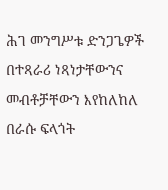ሕገ መንግሥቱ ድንጋጌዎች በተጻራሪ ነጻነታቸውንና መብቶቻቸውን እየከለከለ በራሱ ፍላጎት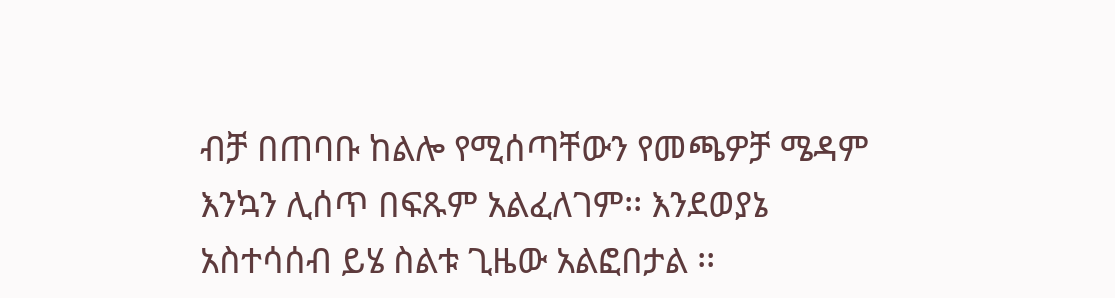ብቻ በጠባቡ ከልሎ የሚሰጣቸውን የመጫዎቻ ሜዳም እንኳን ሊሰጥ በፍጹም አልፈለገም፡፡ እንደወያኔ አስተሳሰብ ይሄ ስልቱ ጊዜው አልፎበታል ፡፡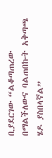ቢያደርገው “ልቆጣጠረው በማልችለውና ባልጠበኩት አቅጣጫ ሄዶ ያስበላኛል”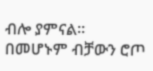ብሎ ያምናል፡፡ በመሆኑም ብቻውን ሮጦ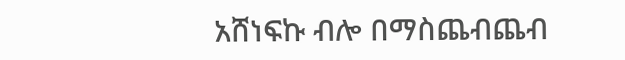አሸነፍኩ ብሎ በማስጨብጨብ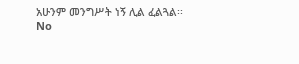አሁንም መንግሥት ነኝ ሊል ፈልጓል፡፡
No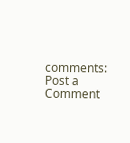comments:
Post a Comment